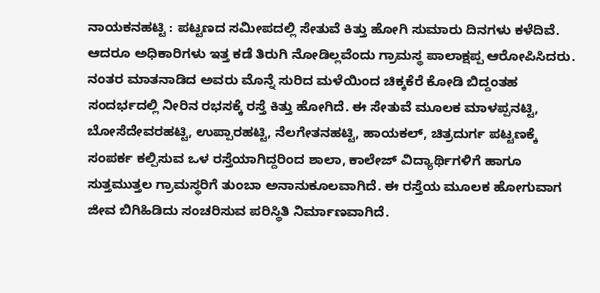ನಾಯಕನಹಟ್ಟಿ : ಪಟ್ಟಣದ ಸಮೀಪದಲ್ಲಿ ಸೇತುವೆ ಕಿತ್ತು ಹೋಗಿ ಸುಮಾರು ದಿನಗಳು ಕಳೆದಿವೆ. ಆದರೂ ಅಧಿಕಾರಿಗಳು ಇತ್ತ ಕಡೆ ತಿರುಗಿ ನೋಡಿಲ್ಲವೆಂದು ಗ್ರಾಮಸ್ಥ ಪಾಲಾಕ್ಷಪ್ಪ ಆರೋಪಿಸಿದರು.
ನಂತರ ಮಾತನಾಡಿದ ಅವರು ಮೊನ್ನೆ ಸುರಿದ ಮಳೆಯಿಂದ ಚಿಕ್ಕಕೆರೆ ಕೋಡಿ ಬಿದ್ದಂತಹ ಸಂದರ್ಭದಲ್ಲಿ ನೀರಿನ ರಭಸಕ್ಕೆ ರಸ್ತೆ ಕಿತ್ತು ಹೋಗಿದೆ. ಈ ಸೇತುವೆ ಮೂಲಕ ಮಾಳಪ್ಪನಟ್ಟಿ, ಬೋಸೆದೇವರಹಟ್ಟಿ, ಉಪ್ಪಾರಹಟ್ಟಿ, ನೆಲಗೇತನಹಟ್ಟಿ, ಹಾಯಕಲ್, ಚಿತ್ರದುರ್ಗ ಪಟ್ಟಣಕ್ಕೆ ಸಂಪರ್ಕ ಕಲ್ಪಿಸುವ ಒಳ ರಸ್ತೆಯಾಗಿದ್ದರಿಂದ ಶಾಲಾ, ಕಾಲೇಜ್ ವಿದ್ಯಾರ್ಥಿಗಳಿಗೆ ಹಾಗೂ ಸುತ್ತಮುತ್ತಲ ಗ್ರಾಮಸ್ಥರಿಗೆ ತುಂಬಾ ಅನಾನುಕೂಲವಾಗಿದೆ. ಈ ರಸ್ತೆಯ ಮೂಲಕ ಹೋಗುವಾಗ ಜೀವ ಬಿಗಿಹಿಡಿದು ಸಂಚರಿಸುವ ಪರಿಸ್ಥಿತಿ ನಿರ್ಮಾಣವಾಗಿದೆ.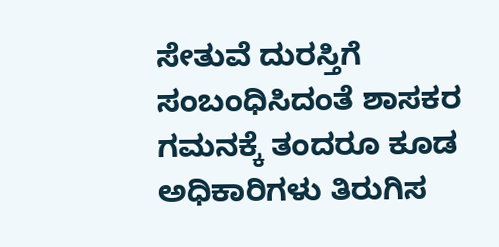ಸೇತುವೆ ದುರಸ್ತಿಗೆ ಸಂಬಂಧಿಸಿದಂತೆ ಶಾಸಕರ ಗಮನಕ್ಕೆ ತಂದರೂ ಕೂಡ ಅಧಿಕಾರಿಗಳು ತಿರುಗಿಸ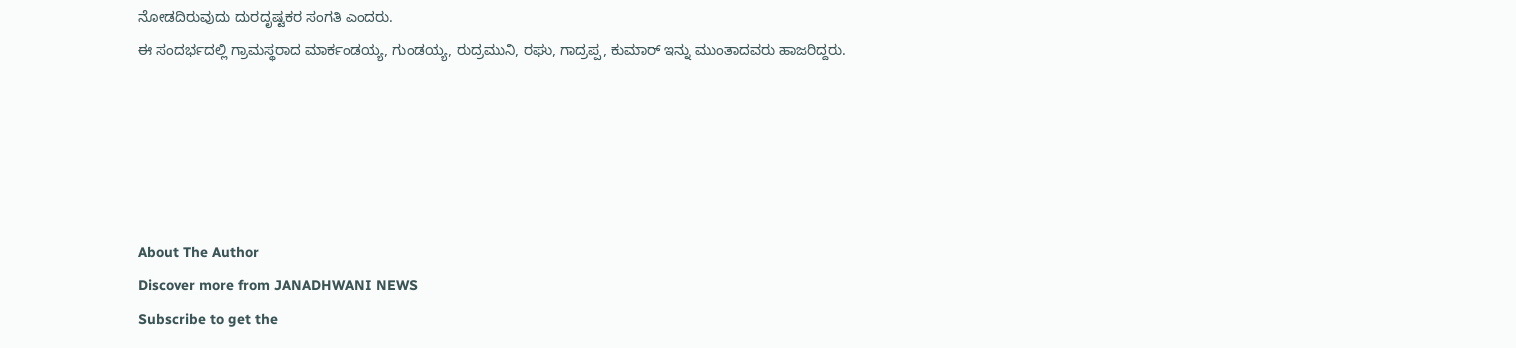ನೋಡದಿರುವುದು ದುರದೃಷ್ಟಕರ ಸಂಗತಿ ಎಂದರು.
ಈ ಸಂದರ್ಭದಲ್ಲಿ ಗ್ರಾಮಸ್ಥರಾದ ಮಾರ್ಕಂಡಯ್ಯ, ಗುಂಡಯ್ಯ, ರುದ್ರಮುನಿ, ರಘು, ಗಾದ್ರಪ್ಪ, ಕುಮಾರ್ ಇನ್ನು ಮುಂತಾದವರು ಹಾಜರಿದ್ದರು.





About The Author
Discover more from JANADHWANI NEWS
Subscribe to get the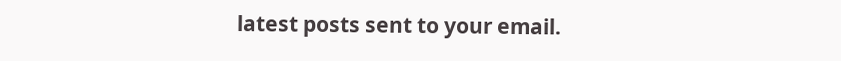latest posts sent to your email.